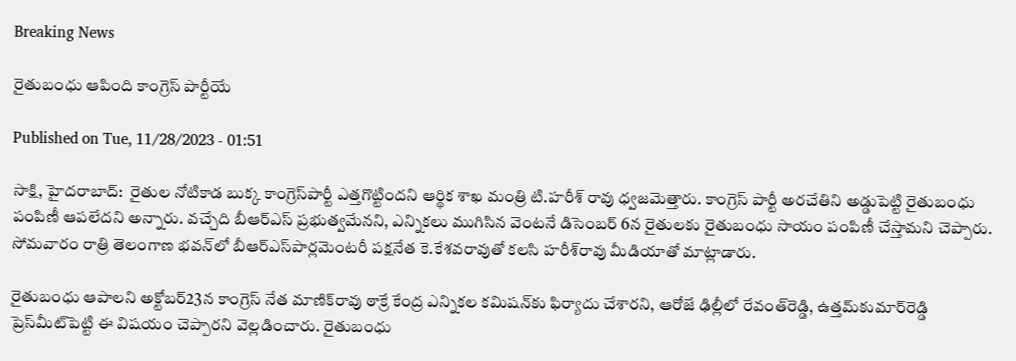Breaking News

రైతుబంధు ఆపింది కాంగ్రెస్‌ పార్టీయే

Published on Tue, 11/28/2023 - 01:51

సాక్షి, హైదరాబాద్‌:  రైతుల నోటికాడ బుక్క కాంగ్రెస్‌పార్టీ ఎత్తగొట్టిందని ఆర్థిక శాఖ మంత్రి టి.హరీశ్‌ రావు ధ్వజమెత్తారు. కాంగ్రెస్‌ పార్టీ అరచేతిని అడ్డుపెట్టి రైతుబంధు పంపిణీ ఆపలేదని అన్నారు. వచ్చేది బీఆర్‌ఎస్‌ ప్రభుత్వమేనని, ఎన్నికలు ముగిసిన వెంటనే డిసెంబర్‌ 6న రైతులకు రైతుబంధు సాయం పంపిణీ చేస్తామని చెప్పారు. సోమవారం రాత్రి తెలంగాణ భవన్‌లో బీఆర్‌ఎస్‌పార్లమెంటరీ పక్షనేత కె.కేశవరావుతో కలసి హరీశ్‌రావు మీడియాతో మాట్లాడారు.

రైతుబంధు ఆపాలని అక్టోబర్‌23న కాంగ్రెస్‌ నేత మాణిక్‌రావు ఠాక్రే కేంద్ర ఎన్నికల కమిషన్‌కు ఫిర్యాదు చేశారని, ఆరోజే ఢిల్లీలో రేవంత్‌రెడ్డి, ఉత్తమ్‌కుమార్‌రెడ్డి ప్రెస్‌మీట్‌పెట్టి ఈ విషయం చెప్పారని వెల్లడించారు. రైతుబంధు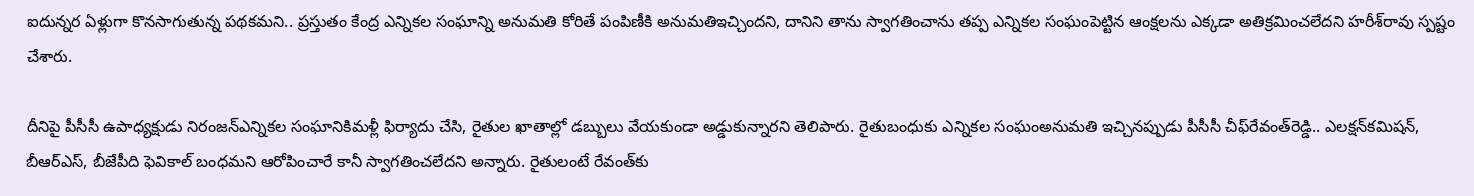ఐదున్నర ఏళ్లుగా కొనసాగుతున్న పథకమని.. ప్రస్తుతం కేంద్ర ఎన్నికల సంఘాన్ని అనుమతి కోరితే పంపిణీకి అనుమతిఇచ్చిందని, దానిని తాను స్వాగతించాను తప్ప ఎన్నికల సంఘంపెట్టిన ఆంక్షలను ఎక్కడా అతిక్రమించలేదని హరీశ్‌రావు స్పష్టం చేశారు.

దీనిపై పీసీసీ ఉపాధ్యక్షుడు నిరంజన్‌ఎన్నికల సంఘానికిమళ్లీ ఫిర్యాదు చేసి, రైతుల ఖాతాల్లో డబ్బులు వేయకుండా అడ్డుకున్నారని తెలిపారు. రైతుబంధుకు ఎన్నికల సంఘంఅనుమతి ఇచ్చినప్పుడు పీసీసీ చీఫ్‌రేవంత్‌రెడ్డి.. ఎలక్షన్‌కమిషన్, బీఆర్‌ఎస్, బీజేపీది ఫెవికాల్‌ బంధమని ఆరోపించారే కానీ స్వాగతించలేదని అన్నారు. రైతులంటే రేవంత్‌కు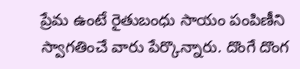ప్రేమ ఉంటే రైతుబంధు సాయం పంపిణీని స్వాగతించే వారు పేర్కొన్నారు. దొంగే దొంగ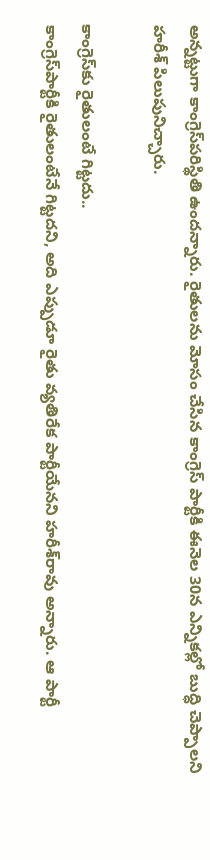అన్నట్టుగా కాంగ్రెస్‌పరిస్థితి ఉందన్నారు. రైతులను మోసం చేసిన కాంగ్రెస్‌ పార్టీకి ఈనెల 30న ఎన్నికల్లో బుద్ధి చెప్పాలని హరీశ్‌ పిలుపునిచ్చారు.

కాంగ్రెస్‌కు రైతులంటే గిట్టదు..
కాంగ్రెస్‌పార్టీకి రైతులంటేనే గిట్టదని, అది ఎప్పుడూ రైతు వ్యతిరేక పార్టీయేనని హరీశ్‌రావు అన్నారు. ఆ పార్టీ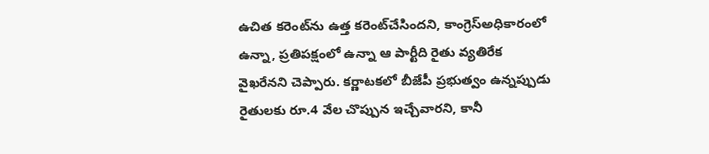ఉచిత కరెంట్‌ను ఉత్త కరెంట్‌చేసిందని, కాంగ్రెస్‌అధికారంలో ఉన్నా, ప్రతిపక్షంలో ఉన్నా ఆ పార్టీది రైతు వ్యతిరేక వైఖరేనని చెప్పారు. కర్ణాటకలో బీజేపీ ప్రభుత్వం ఉన్నప్పుడు రైతులకు రూ.4 వేల చొప్పున ఇచ్చేవారని, కానీ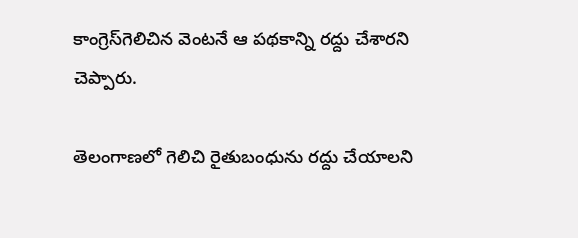కాంగ్రెస్‌గెలిచిన వెంటనే ఆ పథకాన్ని రద్దు చేశారని చెప్పారు.

తెలంగాణలో గెలిచి రైతుబంధును రద్దు చేయాలని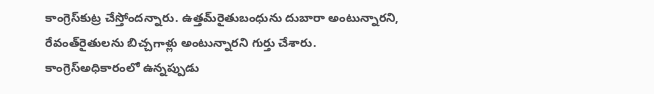కాంగ్రెస్‌కుట్ర చేస్తోందన్నారు. ఉత్తమ్‌రైతుబంధును దుబారా అంటున్నారని, రేవంత్‌రైతులను బిచ్చగాళ్లు అంటున్నారని గుర్తు చేశారు. కాంగ్రెస్‌అధికారంలో ఉన్నప్పుడు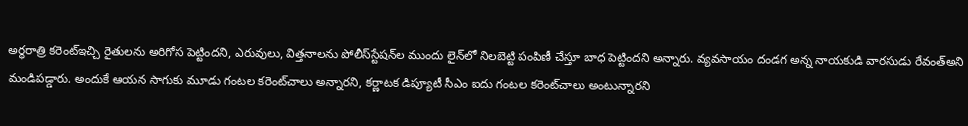అర్ధరాత్రి కరెంట్‌ఇచ్చి రైతులను అరిగోస పెట్టిందని, ఎరువులు, విత్తనాలను పోలీస్‌స్టేషన్‌ల ముందు లైన్‌లో నిలబెట్టి పంపిణీ చేస్తూ బాధ పెట్టిందని అన్నారు. వ్యవసాయం దండగ అన్న నాయకుడి వారసుడు రేవంత్‌అని మండిపడ్డారు. అందుకే ఆయన సాగుకు మూడు గంటల కరెంట్‌చాలు అన్నారని, కర్ణాటక డిప్యూటీ సీఎం ఐదు గంటల కరెంట్‌చాలు అంటున్నారని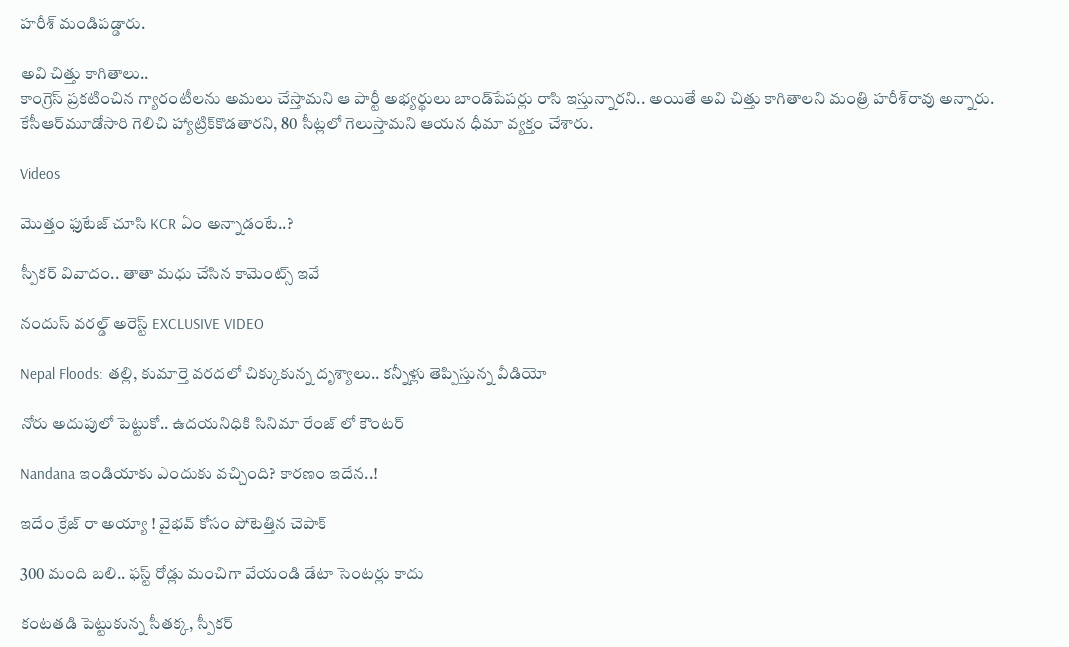హరీశ్‌ మండిపడ్డారు.

అవి చిత్తు కాగితాలు..
కాంగ్రెస్‌ ప్రకటించిన గ్యారంటీలను అమలు చేస్తామని ఆ పార్టీ అభ్యర్థులు బాండ్‌పేపర్లు రాసి ఇస్తున్నారని.. అయితే అవి చిత్తు కాగితాలని మంత్రి హరీశ్‌రావు అన్నారు. కేసీఆర్‌మూడోసారి గెలిచి హ్యాట్రిక్‌కొడతారని, 80 సీట్లలో గెలుస్తామని ఆయన ధీమా వ్యక్తం చేశారు.

Videos

మొత్తం ఫుటేజ్ చూసి KCR ఏం అన్నాడంటే..?

స్పీకర్ వివాదం.. తాతా మధు చేసిన కామెంట్స్ ఇవే

నందుస్ వరల్డ్ అరెస్ట్ EXCLUSIVE VIDEO

Nepal Floods: తల్లి, కుమార్తె వరదలో చిక్కుకున్న దృశ్యాలు.. కన్నీళ్లు తెప్పిస్తున్న వీడియో

నోరు అదుపులో పెట్టుకో.. ఉదయనిధికి సినిమా రేంజ్ లో కౌంటర్

Nandana ఇండియాకు ఎందుకు వచ్చింది? కారణం ఇదేన..!

ఇదేం క్రేజ్ రా అయ్యా ! వైభవ్ కోసం పోటెత్తిన చెపాక్

300 మంది బలి.. ఫస్ట్ రోడ్లు మంచిగా వేయండి డేటా సెంటర్లు కాదు

కంటతడి పెట్టుకున్న సీతక్క, స్పీకర్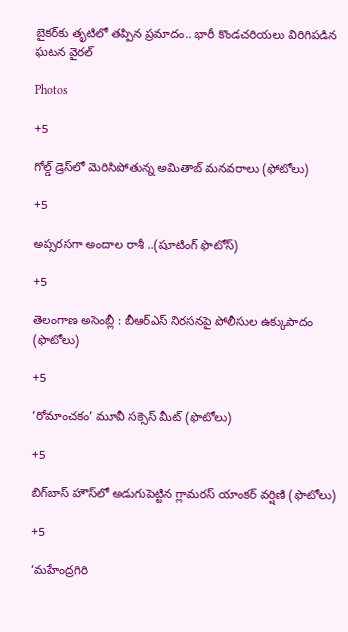బైకర్‌కు తృటిలో తప్పిన ప్రమాదం.. భారీ కొండచరియలు విరిగిపడిన ఘటన వైరల్

Photos

+5

గోల్డ్ డ్రెస్‌లో మెరిసిపోతున్న అమితాబ్ మనవరాలు (ఫోటోలు)

+5

అప్సరసగా అందాల రాశీ ..(షూటింగ్‌ ఫొటోస్‌)

+5

తెలంగాణ అసెం‍బ్లీ : బీఆర్‌ఎస్‌ నిరసనపై పోలీసుల ఉక్కుపాదం (ఫొటోలు)

+5

‘రోమాంచకం’ మూవీ సక్సెస్ మీట్ (ఫొటోలు)

+5

బిగ్‌బాస్ హౌస్‌లో అడుగుపెట్టిన గ్లామరస్ యాంకర్ వర్షిణి (ఫొటోలు)

+5

‘మహేంద్రగిరి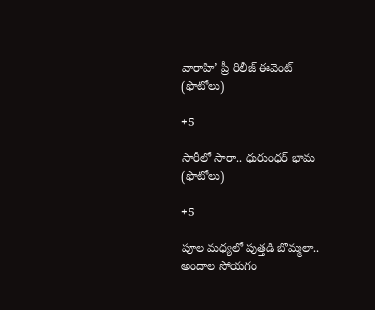వారాహి’ ప్రీ రిలీజ్‌ ఈవెంట్‌ (ఫొటోలు)

+5

సారీలో సారా.. ధురుంధర్‌ భామ (ఫొటోలు)

+5

పూల మధ్యలో పుత్తడి బొమ్మలా.. అందాల సోయగం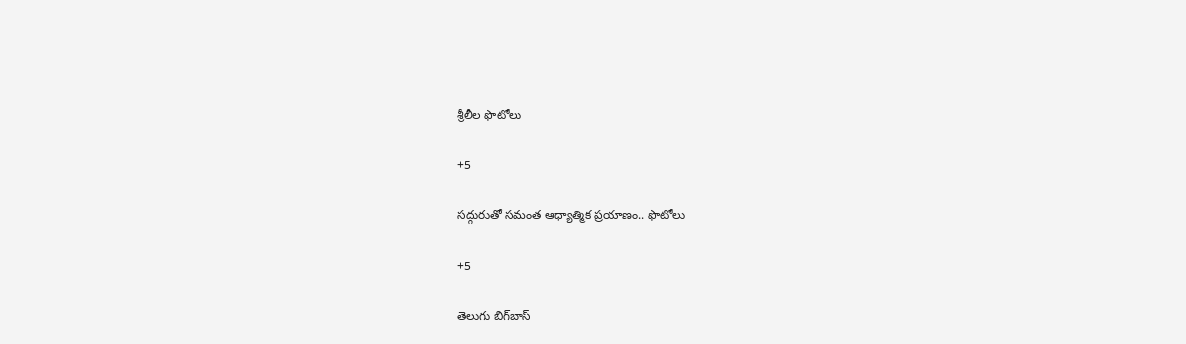శ్రీలీల ఫొటోలు

+5

సద్గురుతో సమంత ఆధ్యాత్మిక ప్రయాణం.. ఫొటోలు

+5

తెలుగు బిగ్‌బాస్‌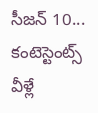సీజన్‌ 10... కంటెస్టెంట్స్‌ వీళ్లే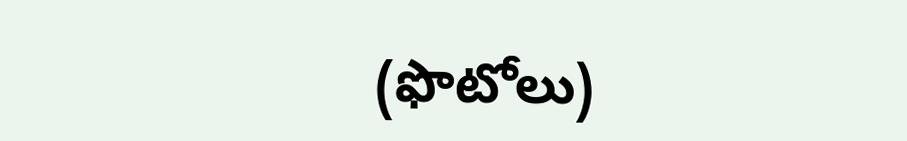(ఫొటోలు)